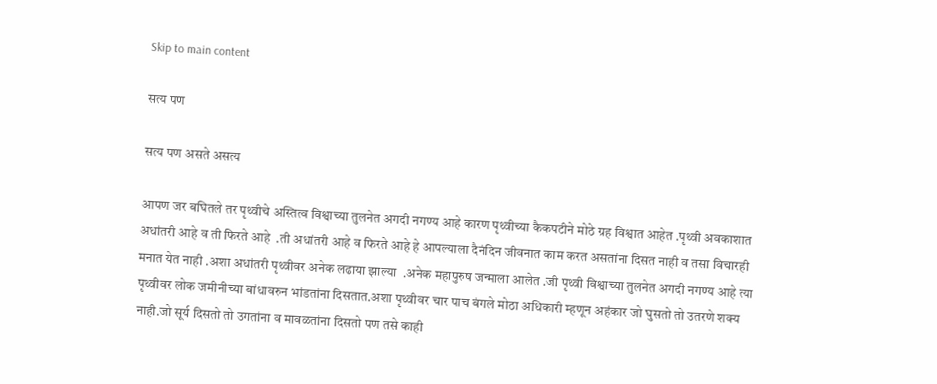Skip to main content

सत्य पण

सत्य पण असते असत्य

आपण जर बघितले तर पृथ्वीचे अस्तित्व विश्वाच्या तुलनेत अगदी नगण्य आहे कारण पृथ्वीच्या कैकपटीने मोठे ग्रह विश्वात आहेत .पृथ्वी अवकाशात अधांतरी आहे व ती फिरते आहे  .ती अधांतरी आहे व फिरते आहे हे आपल्याला दैनंदिन जीवनात काम करत असतांना दिसत नाही व तसा विचारही मनात येत नाही .अशा अधांतरी पृथ्वीवर अनेक लढाया झाल्या  .अनेक महापुरुष जन्माला आलेत .जी पृथ्वी विश्वाच्या तुलनेत अगदी नगण्य आहे त्या पृथ्वीवर लोक जमीनीच्या बांधावरुन भांडतांना दिसतात.अशा पृथ्वीवर चार पाच बंगले मोठा अधिकारी म्हणून अहंकार जो घुसतो तो उतरणे शक्य नाही.जो सूर्य दिसतो तो उगतांना व मावळतांना दिसतो पण तसे काही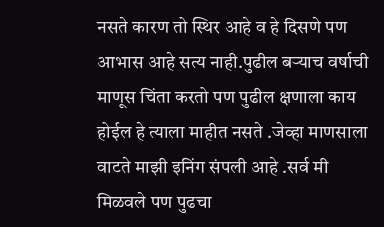नसते कारण तो स्थिर आहे व हे दिसणे पण आभास आहे सत्य नाही.पुढील बर्‍याच वर्षाची माणूस चिंता करतो पण पुढील क्षणाला काय होईल हे त्याला माहीत नसते .जेव्हा माणसाला वाटते माझी इनिंग संपली आहे .सर्व मी मिळवले पण पुढचा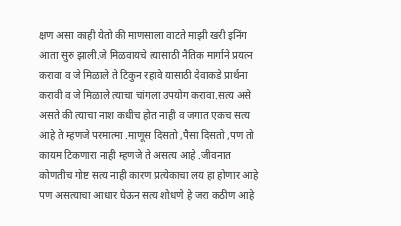क्षण असा काही येतो की माणसाला वाटते माझी खरी इनिंग आता सुरु झाली.जे मिळवायचे त्यासाठी नैतिक मार्गाने प्रयत्न करावा व जे मिळाले ते टिकुन रहावे यासाठी देवाकडे प्रार्थना करावी व जे मिळाले त्याचा चांगला उपयोग करावा.सत्य असे असते की त्याचा नाश कधीच होत नाही व जगात एकच सत्य आहे ते म्हणजे परमात्मा .माणूस दिसतो ,पैसा दिसतो ,पण तो कायम टिकणारा नाही म्हणजे ते असत्य आहे .जीवनात कोणतीच गोष्ट सत्य नाही कारण प्रत्येकाचा लय हा होणार आहे पण असत्याचा आधार घेऊन सत्य शोधणे हे जरा कठीण आहे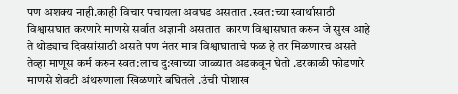पण अशक्य नाही.काही विचार पचायला अवघड असतात .स्वत:च्या स्वार्थासाठी विश्वासघात करणारे माणसे सर्वात अज्ञानी असतात  कारण विश्वासघात करुन जे सुख आहे ते थोड्याच दिवसांसाठी असते पण नंतर मात्र विश्वाघाताचे फळ हे तर मिळणारच असते तेव्हा माणूस कर्म करुन स्वत:लाच दु:खाच्या जाळ्यात अडकवून घेतो .डरकाळी फोडणारे माणसे शेवटी अंथरुणाला खिळणारे बघितले .उंची पोशाख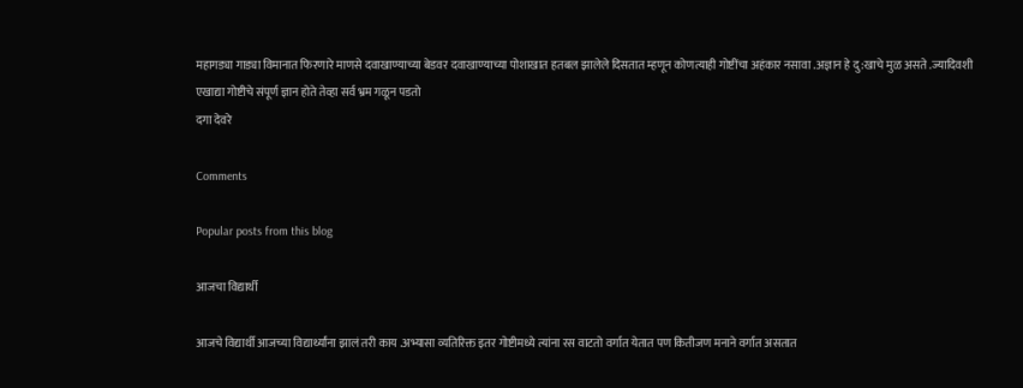महागड्या गाड्या विमानात फिरणारे माणसे दवाखाण्याच्या बेडवर दवाखाण्याच्या पोशाखात हतबल झालेले दिसतात म्हणून कोणत्याही गोष्टींचा अहंकार नसावा .अज्ञान हे दु:खाचे मुळ असते .ज्यादिवशी एखाद्या गोष्टीचे संपूर्ण ज्ञान होते तेव्हा सर्व भ्रम गळून पडतो
दगा देवरे

Comments

Popular posts from this blog

आजचा विद्यार्थी

आजचे विद्यार्थी आजच्या विद्यार्थ्यांना झालं तरी काय .अभ्यासा व्यतिरिक्त इतर गोष्टीमध्ये त्यांना रस वाटतो वर्गात येतात पण कितीजण मनाने वर्गात असतात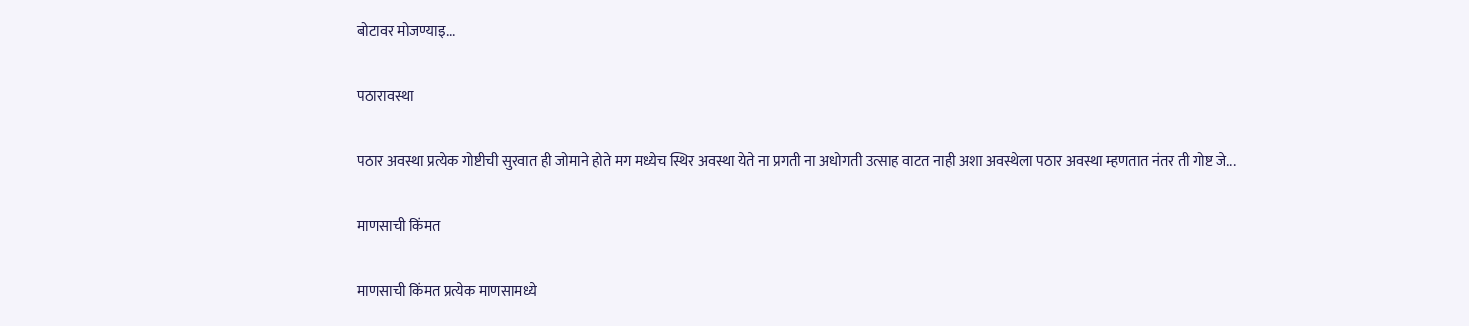बोटावर मोजण्याइ...

पठारावस्था

पठार अवस्था प्रत्येक गोष्टीची सुरवात ही जोमाने होते मग मध्येच स्थिर अवस्था येते ना प्रगती ना अधोगती उत्साह वाटत नाही अशा अवस्थेला पठार अवस्था म्हणतात नंतर ती गोष्ट जे...

माणसाची किंमत

माणसाची किंमत प्रत्येक माणसामध्ये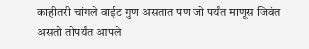काहीतरी चांगले वाईट गुण असतात पण जो पर्यंत माणूस जिवंत असतो तोपर्यंत आपले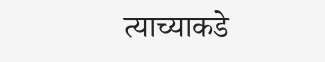त्याच्याकडे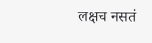लक्षच नसतं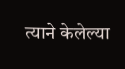त्याने केलेल्या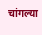चांगल्या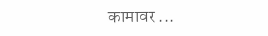कामावर ...